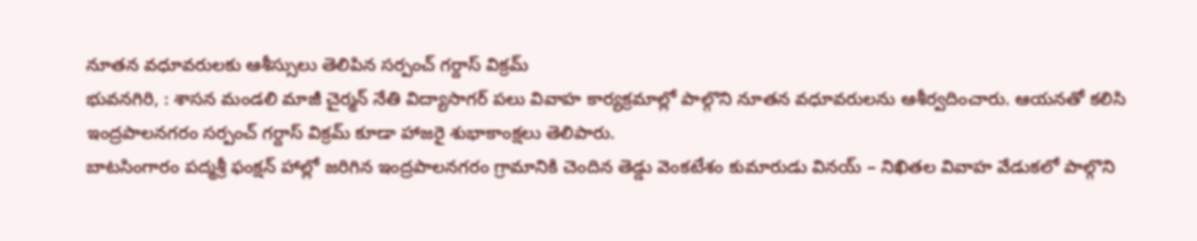నూతన వధూవరులకు ఆశీస్సులు తెలిపిన సర్పంచ్ గర్దాస్ విక్రమ్
భువనగిరి, : శాసన మండలి మాజీ చైర్మన్ నేతి విద్యాసాగర్ పలు వివాహ కార్యక్రమాల్లో పాల్గొని నూతన వధూవరులను ఆశీర్వదించారు. ఆయనతో కలిసి ఇంద్రపాలనగరం సర్పంచ్ గర్దాస్ విక్రమ్ కూడా హాజరై శుభాకాంక్షలు తెలిపారు.
బాటసింగారం పద్మశ్రీ ఫంక్షన్ హాల్లో జరిగిన ఇంద్రపాలనగరం గ్రామానికి చెందిన తెడ్డు వెంకటేశం కుమారుడు వినయ్ – నిఖితల వివాహ వేడుకలో పాల్గొని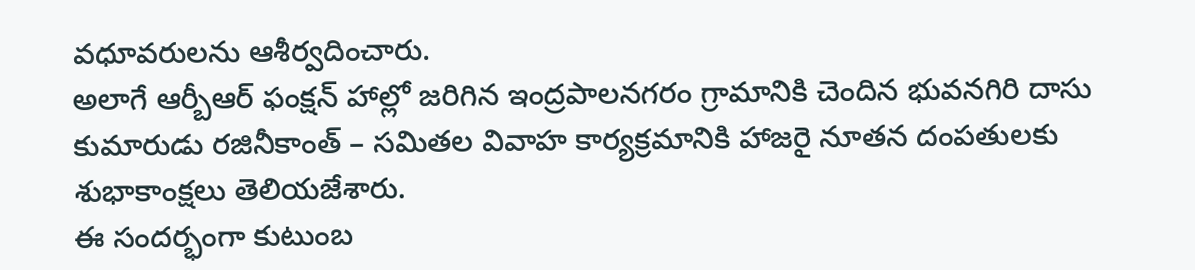వధూవరులను ఆశీర్వదించారు.
అలాగే ఆర్బీఆర్ ఫంక్షన్ హాల్లో జరిగిన ఇంద్రపాలనగరం గ్రామానికి చెందిన భువనగిరి దాసు కుమారుడు రజినీకాంత్ – సమితల వివాహ కార్యక్రమానికి హాజరై నూతన దంపతులకు శుభాకాంక్షలు తెలియజేశారు.
ఈ సందర్భంగా కుటుంబ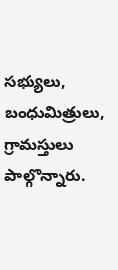సభ్యులు, బంధుమిత్రులు, గ్రామస్తులు పాల్గొన్నారు.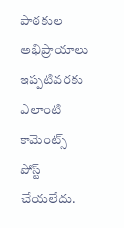పాఠకుల అభిప్రాయాలు
ఇప్పటివరకు ఎలాంటి కామెంట్స్ పోస్ట్ చేయలేదు.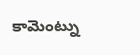కామెంట్ను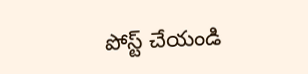పోస్ట్ చేయండి